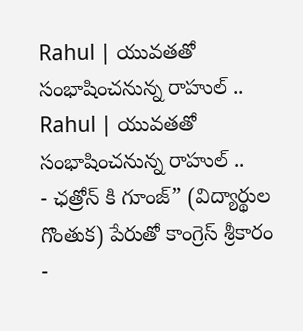Rahul | యువతతో సంభాషించనున్న రాహుల్ ..
Rahul | యువతతో సంభాషించనున్న రాహుల్ ..
- ఛత్రోన్ కి గూంజ్” (విద్యార్థుల గొంతుక) పేరుతో కాంగ్రెస్ శ్రీకారం
-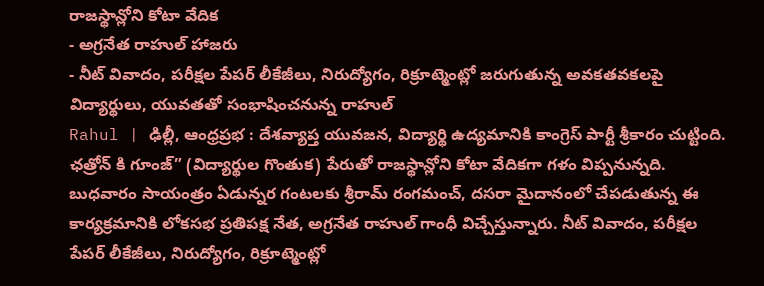రాజస్థాన్లోని కోటా వేదిక
- అగ్రనేత రాహుల్ హాజరు
- నీట్ వివాదం, పరీక్షల పేపర్ లీకేజీలు, నిరుద్యోగం, రిక్రూట్మెంట్లో జరుగుతున్న అవకతవకలపై విద్యార్థులు, యువతతో సంభాషించనున్న రాహుల్
Rahul | ఢిల్లీ, ఆంధ్రప్రభ : దేశవ్యాప్త యువజన, విద్యార్థి ఉద్యమానికి కాంగ్రెస్ పార్టీ శ్రీకారం చుట్టింది. ఛత్రోన్ కి గూంజ్” (విద్యార్థుల గొంతుక) పేరుతో రాజస్థాన్లోని కోటా వేదికగా గళం విప్పనున్నది. బుధవారం సాయంత్రం ఏడున్నర గంటలకు శ్రీరామ్ రంగమంచ్, దసరా మైదానంలో చేపడుతున్న ఈ కార్యక్రమానికి లోకసభ ప్రతిపక్ష నేత, అగ్రనేత రాహుల్ గాంధీ విచ్చేస్తున్నారు. నీట్ వివాదం, పరీక్షల పేపర్ లీకేజీలు, నిరుద్యోగం, రిక్రూట్మెంట్లో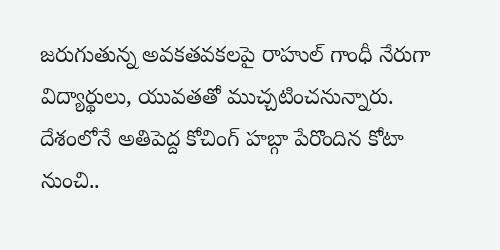జరుగుతున్న అవకతవకలపై రాహుల్ గాంధీ నేరుగా విద్యార్థులు, యువతతో ముచ్చటించనున్నారు. దేశంలోనే అతిపెద్ద కోచింగ్ హబ్గా పేరొందిన కోటా నుంచి..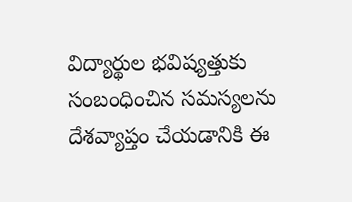విద్యార్థుల భవిష్యత్తుకు సంబంధించిన సమస్యలను దేశవ్యాప్తం చేయడానికి ఈ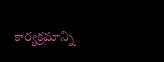కార్యక్రమాన్ని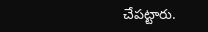చేపట్టారు.